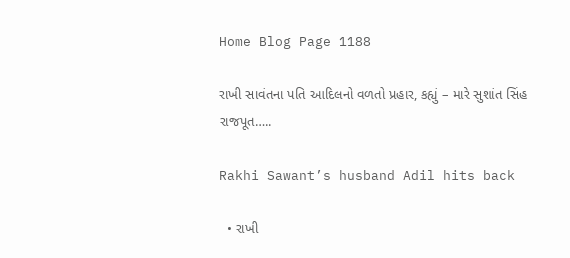Home Blog Page 1188

રાખી સાવંતના પતિ આદિલનો વળતો પ્રહાર, કહ્યું – મારે સુશાંત સિંહ રાજપૂત…..

Rakhi Sawant’s husband Adil hits back

  • રાખી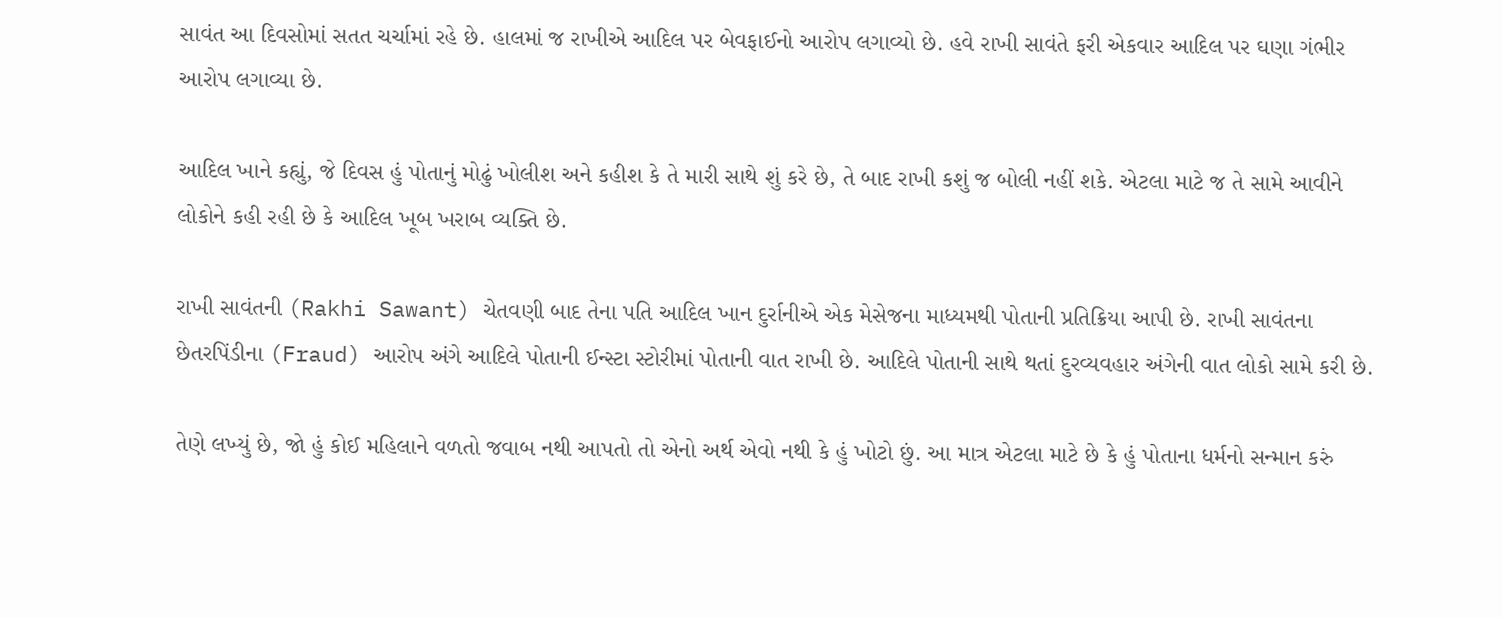સાવંત આ દિવસોમાં સતત ચર્ચામાં રહે છે. હાલમાં જ રાખીએ આદિલ પર બેવફાઈનો આરોપ લગાવ્યો છે. હવે રાખી સાવંતે ફરી એકવાર આદિલ પર ઘણા ગંભીર આરોપ લગાવ્યા છે.

આદિલ ખાને કહ્યું, જે દિવસ હું પોતાનું મોઢું ખોલીશ અને કહીશ કે તે મારી સાથે શું કરે છે, તે બાદ રાખી કશું જ બોલી નહીં શકે. એટલા માટે જ તે સામે આવીને લોકોને કહી રહી છે કે આદિલ ખૂબ ખરાબ વ્યક્તિ છે.

રાખી સાવંતની (Rakhi Sawant) ચેતવણી બાદ તેના પતિ આદિલ ખાન દુર્રાનીએ એક મેસેજના માધ્યમથી પોતાની પ્રતિક્રિયા આપી છે. રાખી સાવંતના છેતરપિંડીના (Fraud) આરોપ અંગે આદિલે પોતાની ઈન્સ્ટા સ્ટોરીમાં પોતાની વાત રાખી છે. આદિલે પોતાની સાથે થતાં દુરવ્યવહાર અંગેની વાત લોકો સામે કરી છે.

તેણે લખ્યું છે, જો હું કોઈ મહિલાને વળતો જવાબ નથી આપતો તો એનો અર્થ એવો નથી કે હું ખોટો છું. આ માત્ર એટલા માટે છે કે હું પોતાના ધર્મનો સન્માન કરું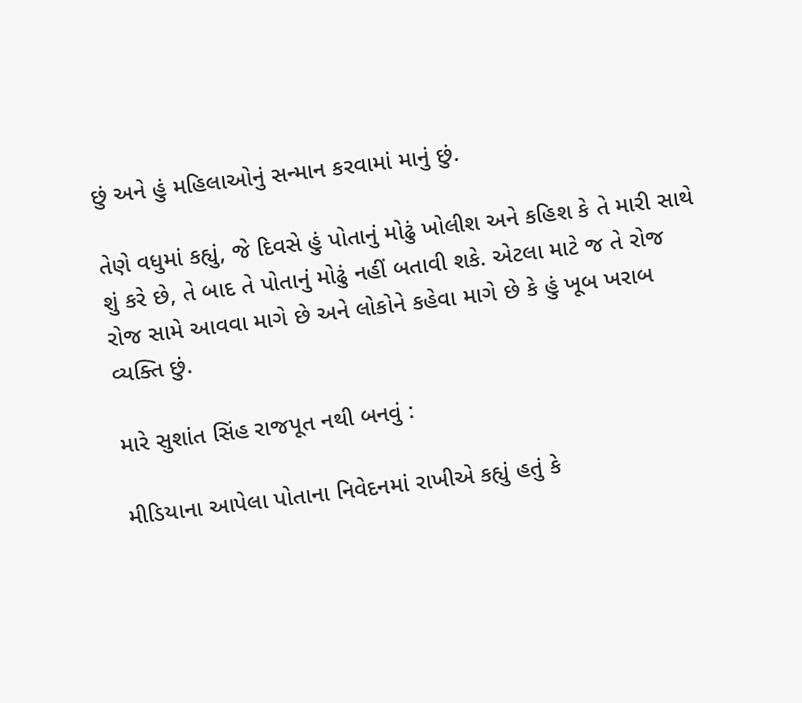છું અને હું મહિલાઓનું સન્માન કરવામાં માનું છું.

તેણે વધુમાં કહ્યું, જે દિવસે હું પોતાનું મોઢું ખોલીશ અને કહિશ કે તે મારી સાથે શું કરે છે, તે બાદ તે પોતાનું મોઢું નહીં બતાવી શકે. એટલા માટે જ તે રોજ રોજ સામે આવવા માગે છે અને લોકોને કહેવા માગે છે કે હું ખૂબ ખરાબ વ્યક્તિ છું.

મારે સુશાંત સિંહ રાજપૂત નથી બનવું :

મીડિયાના આપેલા પોતાના નિવેદનમાં રાખીએ કહ્યું હતું કે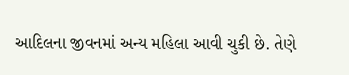આદિલના જીવનમાં અન્ય મહિલા આવી ચુકી છે. તેણે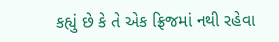કહ્યું છે કે તે એક ફ્રિજમાં નથી રહેવા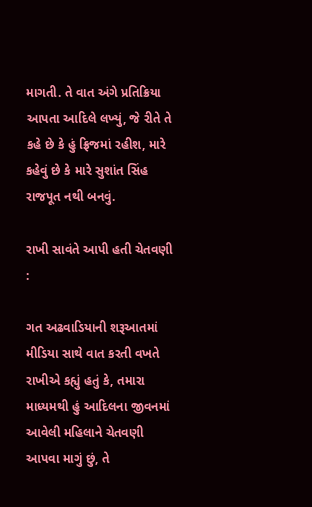માગતી. તે વાત અંગે પ્રતિક્રિયા આપતા આદિલે લખ્યું, જે રીતે તે કહે છે કે હું ફ્રિજમાં રહીશ, મારે કહેવું છે કે મારે સુશાંત સિંહ રાજપૂત નથી બનવું.

રાખી સાવંતે આપી હતી ચેતવણી :

ગત અઢવાડિયાની શરૂઆતમાં મીડિયા સાથે વાત કરતી વખતે રાખીએ કહ્યું હતું કે, તમારા માધ્યમથી હું આદિલના જીવનમાં આવેલી મહિલાને ચેતવણી આપવા માગું છું, તે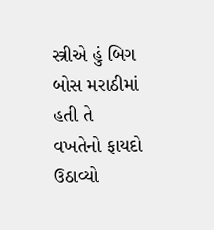સ્ત્રીએ હું બિગ બોસ મરાઠીમાં હતી તે વખતેનો ફાયદો ઉઠાવ્યો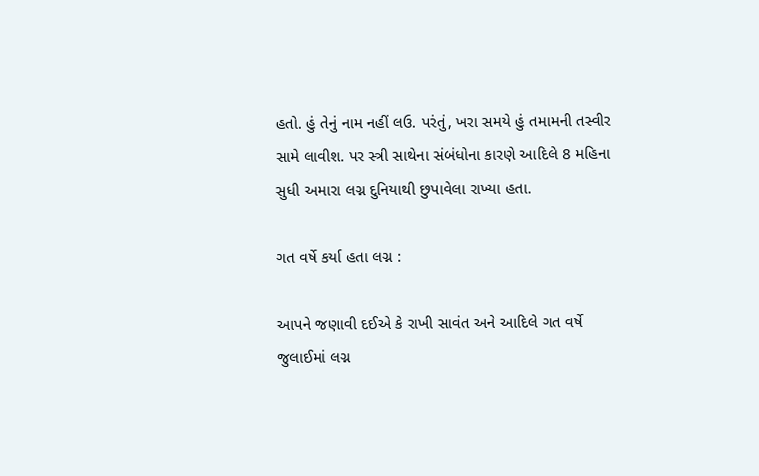હતો. હું તેનું નામ નહીં લઉ. પરંતું, ખરા સમયે હું તમામની તસ્વીર સામે લાવીશ. પર સ્ત્રી સાથેના સંબંધોના કારણે આદિલે 8 મહિના સુધી અમારા લગ્ન દુનિયાથી છુપાવેલા રાખ્યા હતા.

ગત વર્ષે કર્યા હતા લગ્ન :

આપને જણાવી દઈએ કે રાખી સાવંત અને આદિલે ગત વર્ષે જુલાઈમાં લગ્ન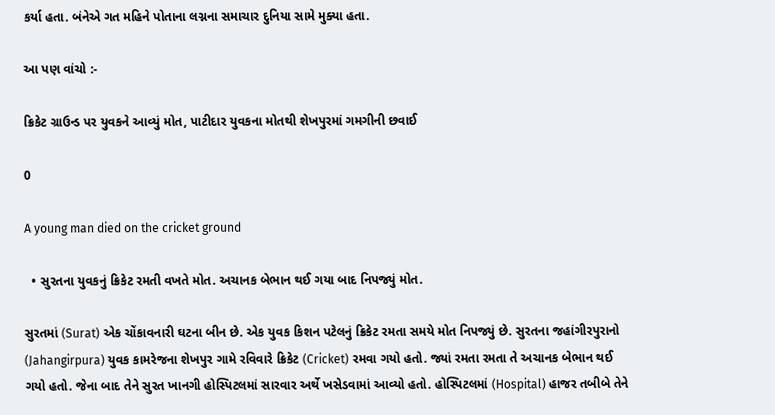કર્યા હતા. બંનેએ ગત મહિને પોતાના લગ્નના સમાચાર દુનિયા સામે મુક્યા હતા.

આ પણ વાંચો :-

ક્રિકેટ ગ્રાઉન્ડ પર યુવકને આવ્યું મોત, પાટીદાર યુવકના મોતથી શેખપુરમાં ગમગીની છવાઈ

0

A young man died on the cricket ground

  • સુરતના યુવકનું ક્રિકેટ રમતી વખતે મોત. અચાનક બેભાન થઈ ગયા બાદ નિપજ્યું મોત.

સુરતમાં (Surat) એક ચોંકાવનારી ઘટના બીન છે. એક યુવક કિશન પટેલનું ક્રિકેટ રમતા સમયે મોત નિપજ્યું છે. સુરતના જહાંગીરપુરાનો (Jahangirpura) યુવક કામરેજના શેખપુર ગામે રવિવારે ક્રિકેટ (Cricket) રમવા ગયો હતો. જ્યાં રમતા રમતા તે અચાનક બેભાન થઈ ગયો હતો. જેના બાદ તેને સુરત ખાનગી હોસ્પિટલમાં સારવાર અર્થે ખસેડવામાં આવ્યો હતો. હોસ્પિટલમાં (Hospital) હાજર તબીબે તેને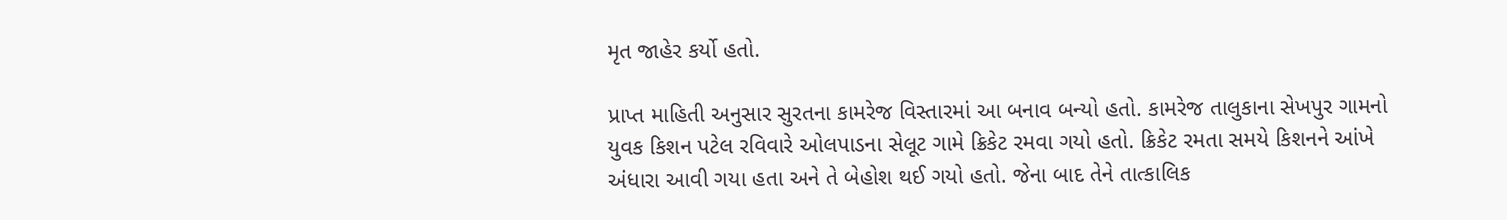મૃત જાહેર કર્યો હતો.

પ્રાપ્ત માહિતી અનુસાર સુરતના કામરેજ વિસ્તારમાં આ બનાવ બન્યો હતો. કામરેજ તાલુકાના સેખપુર ગામનો યુવક કિશન પટેલ રવિવારે ઓલપાડના સેલૂટ ગામે ક્રિકેટ રમવા ગયો હતો. ક્રિકેટ રમતા સમયે કિશનને આંખે અંધારા આવી ગયા હતા અને તે બેહોશ થઈ ગયો હતો. જેના બાદ તેને તાત્કાલિક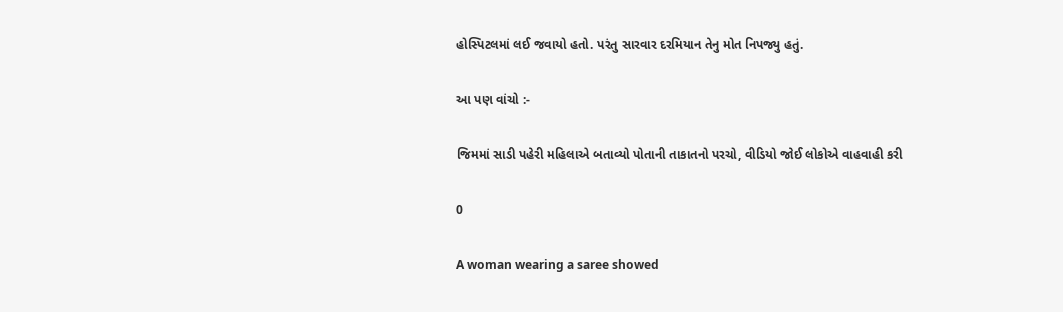હોસ્પિટલમાં લઈ જવાયો હતો. પરંતુ સારવાર દરમિયાન તેનુ મોત નિપજ્યુ હતું.

આ પણ વાંચો :-

જિમમાં સાડી પહેરી મહિલાએ બતાવ્યો પોતાની તાકાતનો પરચો, વીડિયો જોઈ લોકોએ વાહવાહી કરી

0

A woman wearing a saree showed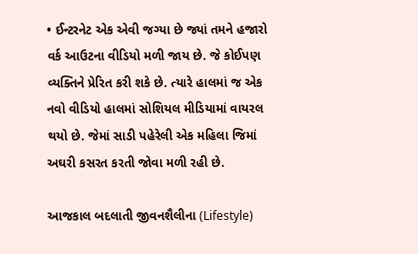• ઈન્ટરનેટ એક એવી જગ્યા છે જ્યાં તમને હજારો વર્ક આઉટના વીડિયો મળી જાય છે. જે કોઈપણ વ્યક્તિને પ્રેરિત કરી શકે છે. ત્યારે હાલમાં જ એક નવો વીડિયો હાલમાં સોશિયલ મીડિયામાં વાયરલ થયો છે. જેમાં સાડી પહેરેલી એક મહિલા જિમાં અઘરી કસરત કરતી જોવા મળી રહી છે.

આજકાલ બદલાતી જીવનશૈલીના (Lifestyle)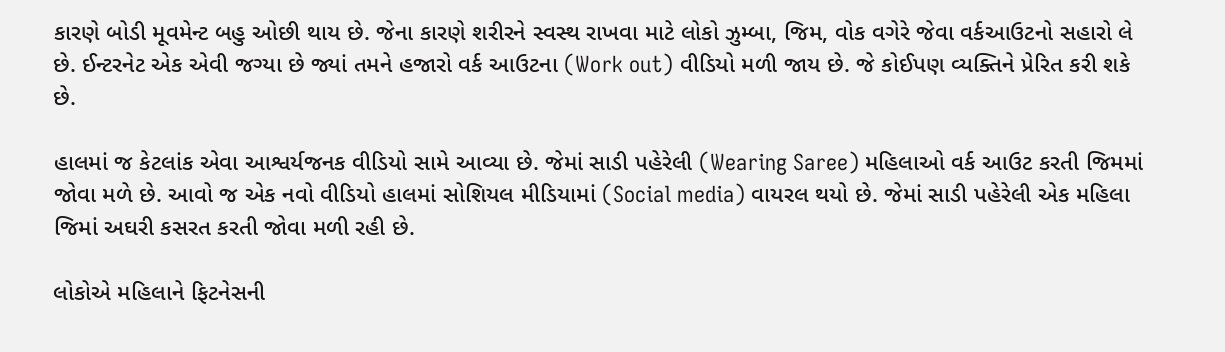કારણે બોડી મૂવમેન્ટ બહુ ઓછી થાય છે. જેના કારણે શરીરને સ્વસ્થ રાખવા માટે લોકો ઝુમ્બા, જિમ, વોક વગેરે જેવા વર્કઆઉટનો સહારો લે છે. ઈન્ટરનેટ એક એવી જગ્યા છે જ્યાં તમને હજારો વર્ક આઉટના (Work out) વીડિયો મળી જાય છે. જે કોઈપણ વ્યક્તિને પ્રેરિત કરી શકે છે.

હાલમાં જ કેટલાંક એવા આશ્વર્યજનક વીડિયો સામે આવ્યા છે. જેમાં સાડી પહેરેલી (Wearing Saree) મહિલાઓ વર્ક આઉટ કરતી જિમમાં જોવા મળે છે. આવો જ એક નવો વીડિયો હાલમાં સોશિયલ મીડિયામાં (Social media) વાયરલ થયો છે. જેમાં સાડી પહેરેલી એક મહિલા જિમાં અઘરી કસરત કરતી જોવા મળી રહી છે.

લોકોએ મહિલાને ફિટનેસની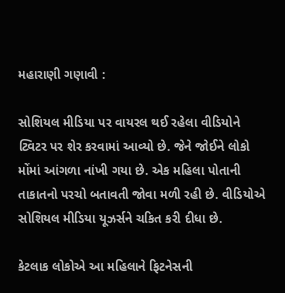મહારાણી ગણાવી :

સોશિયલ મીડિયા પર વાયરલ થઈ રહેલા વીડિયોને ટ્વિટર પર શેર કરવામાં આવ્યો છે. જેને જોઈને લોકો મોંમાં આંગળા નાંખી ગયા છે. એક મહિલા પોતાની તાકાતનો પરચો બતાવતી જોવા મળી રહી છે. વીડિયોએ સોશિયલ મીડિયા યૂઝર્સને ચકિત કરી દીધા છે.

કેટલાક લોકોએ આ મહિલાને ફિટનેસની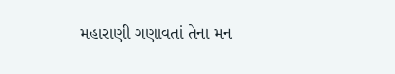મહારાણી ગણાવતાં તેના મન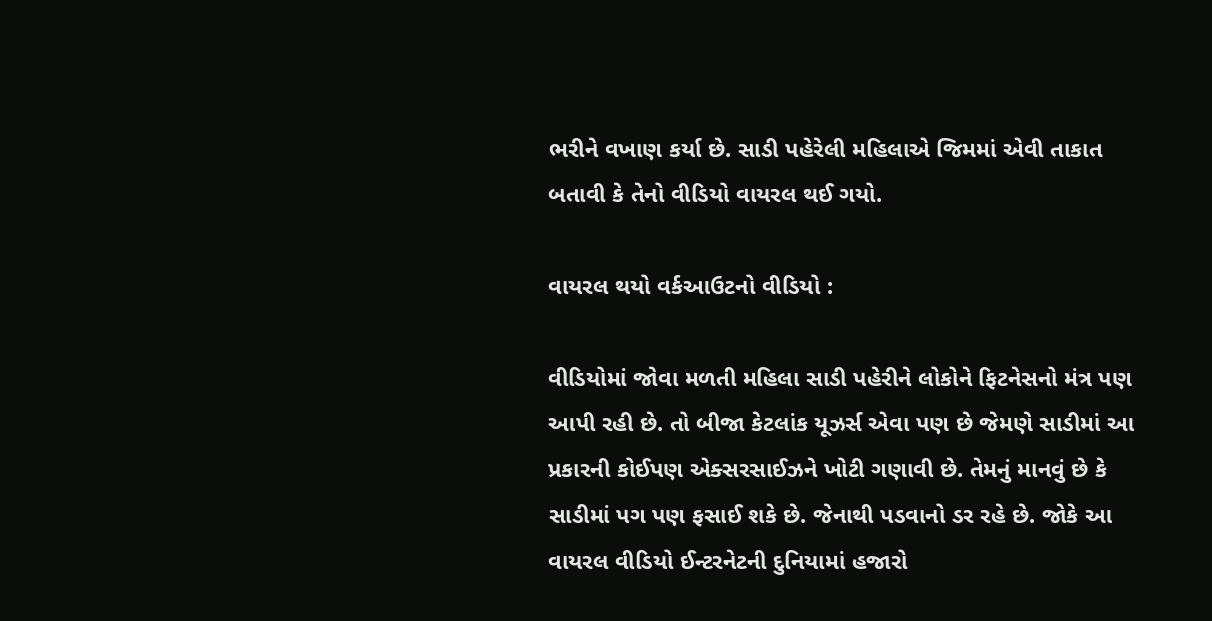ભરીને વખાણ કર્યા છે. સાડી પહેરેલી મહિલાએ જિમમાં એવી તાકાત બતાવી કે તેનો વીડિયો વાયરલ થઈ ગયો.

વાયરલ થયો વર્કઆઉટનો વીડિયો :

વીડિયોમાં જોવા મળતી મહિલા સાડી પહેરીને લોકોને ફિટનેસનો મંત્ર પણ આપી રહી છે. તો બીજા કેટલાંક યૂઝર્સ એવા પણ છે જેમણે સાડીમાં આ પ્રકારની કોઈપણ એક્સરસાઈઝને ખોટી ગણાવી છે. તેમનું માનવું છે કે સાડીમાં પગ પણ ફસાઈ શકે છે. જેનાથી પડવાનો ડર રહે છે. જોકે આ વાયરલ વીડિયો ઈન્ટરનેટની દુનિયામાં હજારો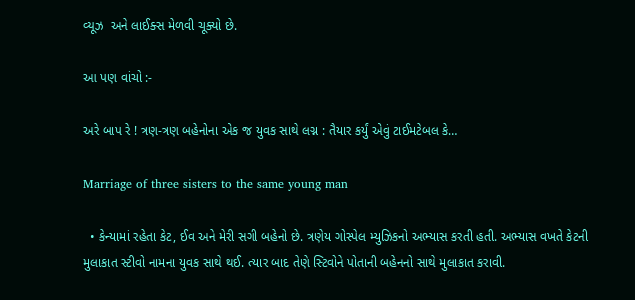વ્યૂઝ  અને લાઈક્સ મેળવી ચૂક્યો છે.

આ પણ વાંચો :-

અરે બાપ રે ! ત્રણ-ત્રણ બહેનોના એક જ યુવક સાથે લગ્ન : તૈયાર કર્યું એવું ટાઈમટેબલ કે…

Marriage of three sisters to the same young man

  • કેન્યામાં રહેતા કેટ, ઈવ અને મેરી સગી બહેનો છે. ત્રણેય ગોસ્પેલ મ્યુઝિકનો અભ્યાસ કરતી હતી. અભ્યાસ વખતે કેટની મુલાકાત સ્ટીવો નામના યુવક સાથે થઈ. ત્યાર બાદ તેણે સ્ટિવોને પોતાની બહેનનો સાથે મુલાકાત કરાવી.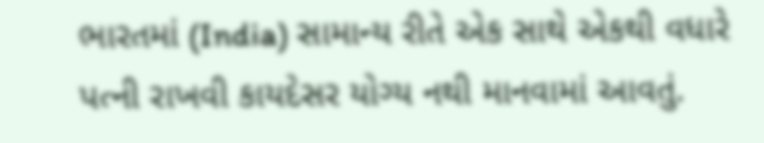ભારતમાં (India) સામાન્ય રીતે એક સાથે એકથી વધારે પત્ની રાખવી કાયદેસર યોગ્ય નથી માનવામાં આવતું.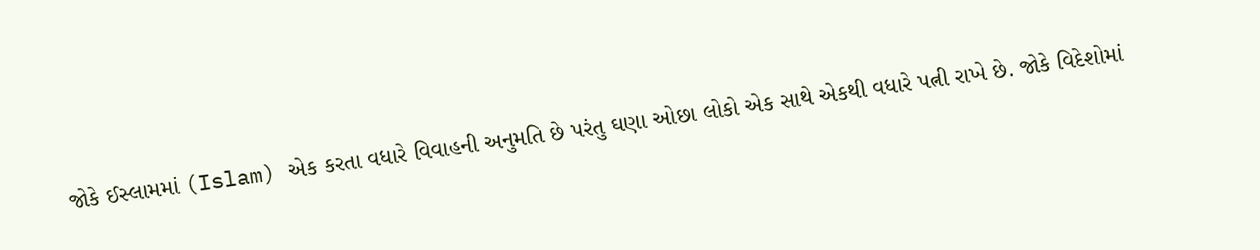જોકે ઈસ્લામમાં (Islam) એક કરતા વધારે વિવાહની અનુમતિ છે પરંતુ ઘણા ઓછા લોકો એક સાથે એકથી વધારે પત્ની રાખે છે. જોકે વિદેશોમાં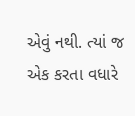એવું નથી. ત્યાં જ એક કરતા વધારે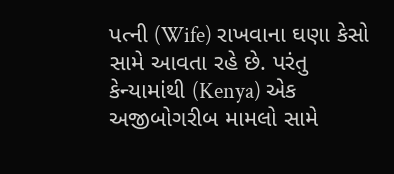પત્ની (Wife) રાખવાના ઘણા કેસો સામે આવતા રહે છે. પરંતુ કેન્યામાંથી (Kenya) એક અજીબોગરીબ મામલો સામે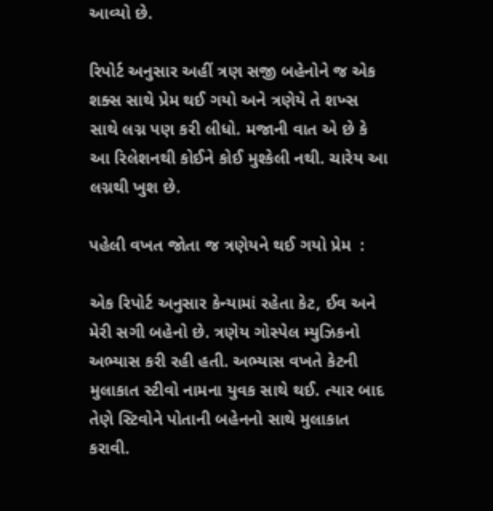આવ્યો છે.

રિપોર્ટ અનુસાર અહીં ત્રણ સજી બહેનોને જ એક શક્સ સાથે પ્રેમ થઈ ગયો અને ત્રણેયે તે શખ્સ સાથે લગ્ન પણ કરી લીધો. મજાની વાત એ છે કે આ રિલેશનથી કોઈને કોઈ મુશ્કેલી નથી. ચારેય આ લગ્નથી ખુશ છે.

પહેલી વખત જોતા જ ત્રણેયને થઈ ગયો પ્રેમ  :

એક રિપોર્ટ અનુસાર કેન્યામાં રહેતા કેટ, ઈવ અને મેરી સગી બહેનો છે. ત્રણેય ગોસ્પેલ મ્યુઝિકનો અભ્યાસ કરી રહી હતી. અભ્યાસ વખતે કેટની મુલાકાત સ્ટીવો નામના યુવક સાથે થઈ. ત્યાર બાદ તેણે સ્ટિવોને પોતાની બહેનનો સાથે મુલાકાત કરાવી.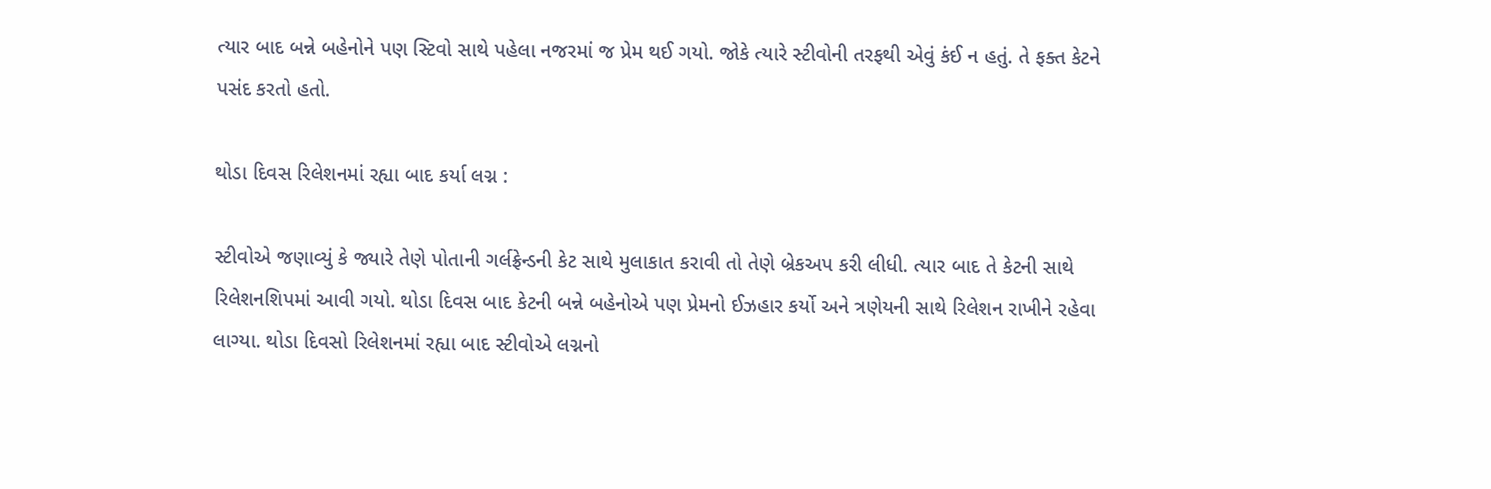ત્યાર બાદ બન્ને બહેનોને પણ સ્ટિવો સાથે પહેલા નજરમાં જ પ્રેમ થઈ ગયો. જોકે ત્યારે સ્ટીવોની તરફથી એવું કંઈ ન હતું. તે ફક્ત કેટને પસંદ કરતો હતો.

થોડા દિવસ રિલેશનમાં રહ્યા બાદ કર્યા લગ્ન :

સ્ટીવોએ જણાવ્યું કે જ્યારે તેણે પોતાની ગર્લફ્રેન્ડની કેટ સાથે મુલાકાત કરાવી તો તેણે બ્રેકઅપ કરી લીધી. ત્યાર બાદ તે કેટની સાથે રિલેશનશિપમાં આવી ગયો. થોડા દિવસ બાદ કેટની બન્ને બહેનોએ પણ પ્રેમનો ઈઝહાર કર્યો અને ત્રણેયની સાથે રિલેશન રાખીને રહેવા લાગ્યા. થોડા દિવસો રિલેશનમાં રહ્યા બાદ સ્ટીવોએ લગ્નનો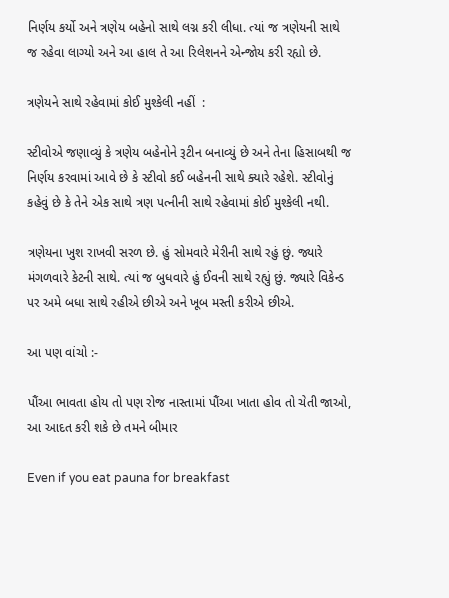નિર્ણય કર્યો અને ત્રણેય બહેનો સાથે લગ્ન કરી લીધા. ત્યાં જ ત્રણેયની સાથે જ રહેવા લાગ્યો અને આ હાલ તે આ રિલેશનને એન્જોય કરી રહ્યો છે.

ત્રણેયને સાથે રહેવામાં કોઈ મુશ્કેલી નહીં  :

સ્ટીવોએ જણાવ્યું કે ત્રણેય બહેનોને રૂટીન બનાવ્યું છે અને તેના હિસાબથી જ નિર્ણય કરવામાં આવે છે કે સ્ટીવો કઈ બહેનની સાથે ક્યારે રહેશે. સ્ટીવોનું કહેવું છે કે તેને એક સાથે ત્રણ પત્નીની સાથે રહેવામાં કોઈ મુશ્કેલી નથી.

ત્રણેયના ખુશ રાખવી સરળ છે. હું સોમવારે મેરીની સાથે રહું છું. જ્યારે મંગળવારે કેટની સાથે. ત્યાં જ બુધવારે હું ઈવની સાથે રહ્યું છું. જ્યારે વિકેન્ડ પર અમે બધા સાથે રહીએ છીએ અને ખૂબ મસ્તી કરીએ છીએ.

આ પણ વાંચો :-

પૌંઆ ભાવતા હોય તો પણ રોજ નાસ્તામાં પૌંઆ ખાતા હોવ તો ચેતી જાઓ, આ આદત કરી શકે છે તમને બીમાર

Even if you eat pauna for breakfast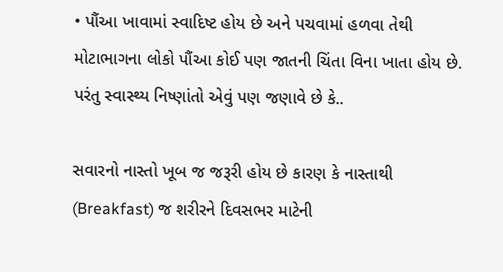• પૌંઆ ખાવામાં સ્વાદિષ્ટ હોય છે અને પચવામાં હળવા તેથી મોટાભાગના લોકો પૌંઆ કોઈ પણ જાતની ચિંતા વિના ખાતા હોય છે. પરંતુ સ્વાસ્થ્ય નિષ્ણાંતો એવું પણ જણાવે છે કે..

સવારનો નાસ્તો ખૂબ જ જરૂરી હોય છે કારણ કે નાસ્તાથી (Breakfast) જ શરીરને દિવસભર માટેની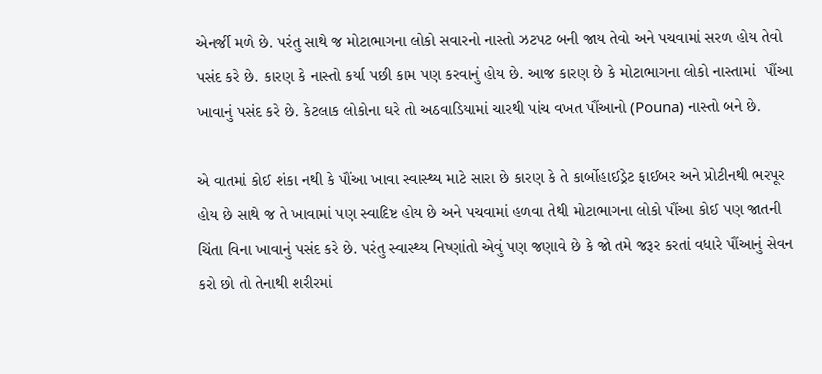એનર્જી મળે છે. પરંતુ સાથે જ મોટાભાગના લોકો સવારનો નાસ્તો ઝટપટ બની જાય તેવો અને પચવામાં સરળ હોય તેવો પસંદ કરે છે. કારણ કે નાસ્તો કર્યા પછી કામ પણ કરવાનું હોય છે. આજ કારણ છે કે મોટાભાગના લોકો નાસ્તામાં  પૌંઆ ખાવાનું પસંદ કરે છે. કેટલાક લોકોના ઘરે તો અઠવાડિયામાં ચારથી પાંચ વખત પૌંઆનો (Pouna) નાસ્તો બને છે.

એ વાતમાં કોઈ શંકા નથી કે પૌંઆ ખાવા સ્વાસ્થ્ય માટે સારા છે કારણ કે તે કાર્બોહાઈડ્રેટ ફાઈબર અને પ્રોટીનથી ભરપૂર હોય છે સાથે જ તે ખાવામાં પણ સ્વાદિષ્ટ હોય છે અને પચવામાં હળવા તેથી મોટાભાગના લોકો પૌંઆ કોઈ પણ જાતની ચિંતા વિના ખાવાનું પસંદ કરે છે. પરંતુ સ્વાસ્થ્ય નિષ્ણાંતો એવું પણ જણાવે છે કે જો તમે જરૂર કરતાં વધારે પૌંઆનું સેવન કરો છો તો તેનાથી શરીરમાં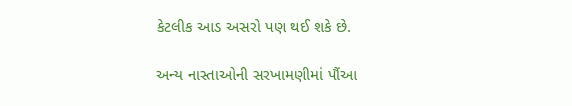કેટલીક આડ અસરો પણ થઈ શકે છે.

અન્ય નાસ્તાઓની સરખામણીમાં પૌંઆ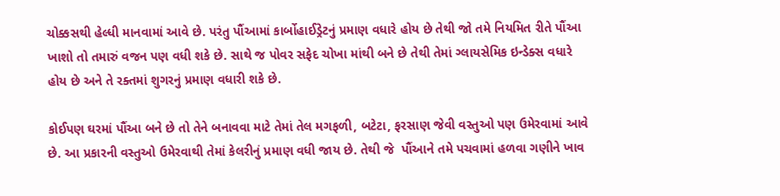ચોક્કસથી હેલ્ધી માનવામાં આવે છે. પરંતુ પૌંઆમાં કાર્બોહાઈડ્રેટનું પ્રમાણ વધારે હોય છે તેથી જો તમે નિયમિત રીતે પૌંઆ ખાશો તો તમારું વજન પણ વધી શકે છે. સાથે જ પોવર સફેદ ચોખા માંથી બને છે તેથી તેમાં ગ્લાયસેમિક ઇન્ડેક્સ વધારે હોય છે અને તે રક્તમાં શુગરનું પ્રમાણ વધારી શકે છે.

કોઈપણ ઘરમાં પૌંઆ બને છે તો તેને બનાવવા માટે તેમાં તેલ મગફળી, બટેટા, ફરસાણ જેવી વસ્તુઓ પણ ઉમેરવામાં આવે છે. આ પ્રકારની વસ્તુઓ ઉમેરવાથી તેમાં કેલરીનું પ્રમાણ વધી જાય છે. તેથી જે  પૌંઆને તમે પચવામાં હળવા ગણીને ખાવ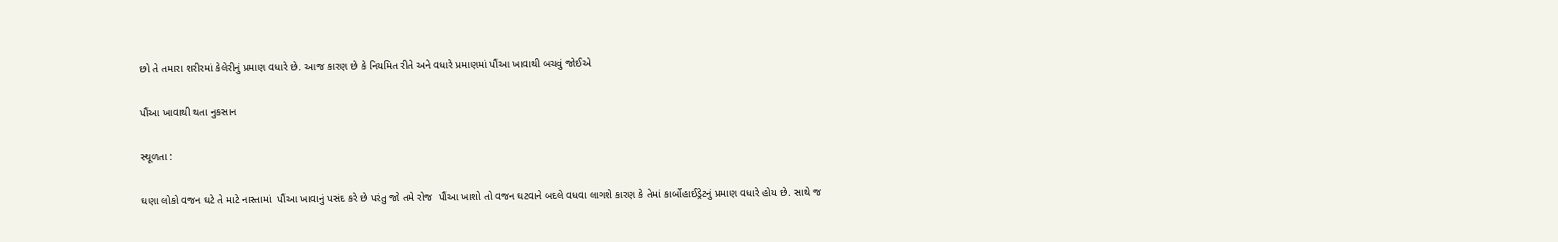છો તે તમારા શરીરમાં કેલેરીનું પ્રમાણ વધારે છે. આજ કારણ છે કે નિયમિત રીતે અને વધારે પ્રમાણમાં પૌંઆ ખાવાથી બચવું જોઈએ

પૌંઆ ખાવાથી થતા નુકસાન

સ્થૂળતા :

ઘણા લોકો વજન ઘટે તે માટે નાસ્તામાં  પૌંઆ ખાવાનું પસંદ કરે છે પરંતુ જો તમે રોજ  પૌંઆ ખાશો તો વજન ઘટવાને બદલે વધવા લાગશે કારણ કે તેમાં કાર્બોહાઈડ્રેટનું પ્રમાણ વધારે હોય છે. સાથે જ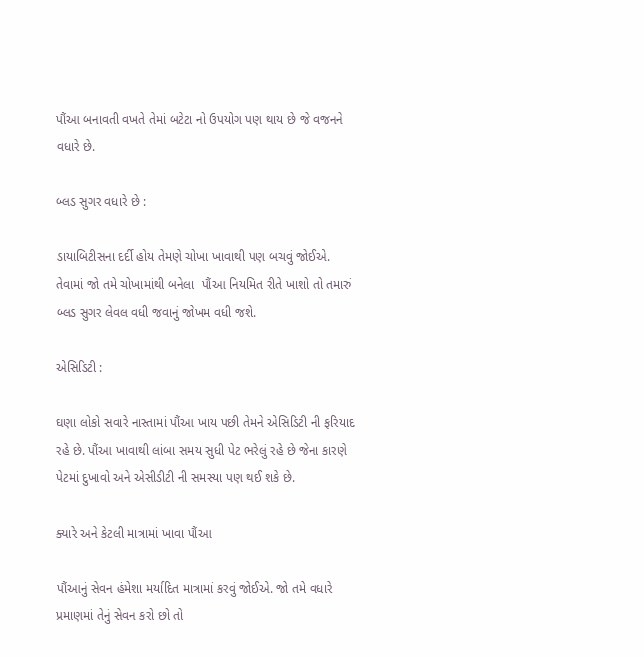પૌંઆ બનાવતી વખતે તેમાં બટેટા નો ઉપયોગ પણ થાય છે જે વજનને વધારે છે.

બ્લડ સુગર વધારે છે :

ડાયાબિટીસના દર્દી હોય તેમણે ચોખા ખાવાથી પણ બચવું જોઈએ. તેવામાં જો તમે ચોખામાંથી બનેલા  પૌંઆ નિયમિત રીતે ખાશો તો તમારું બ્લડ સુગર લેવલ વધી જવાનું જોખમ વધી જશે.

એસિડિટી :

ઘણા લોકો સવારે નાસ્તામાં પૌંઆ ખાય પછી તેમને એસિડિટી ની ફરિયાદ રહે છે. પૌંઆ ખાવાથી લાંબા સમય સુધી પેટ ભરેલું રહે છે જેના કારણે પેટમાં દુખાવો અને એસીડીટી ની સમસ્યા પણ થઈ શકે છે.

ક્યારે અને કેટલી માત્રામાં ખાવા પૌંઆ

પૌંઆનું સેવન હંમેશા મર્યાદિત માત્રામાં કરવું જોઈએ. જો તમે વધારે પ્રમાણમાં તેનું સેવન કરો છો તો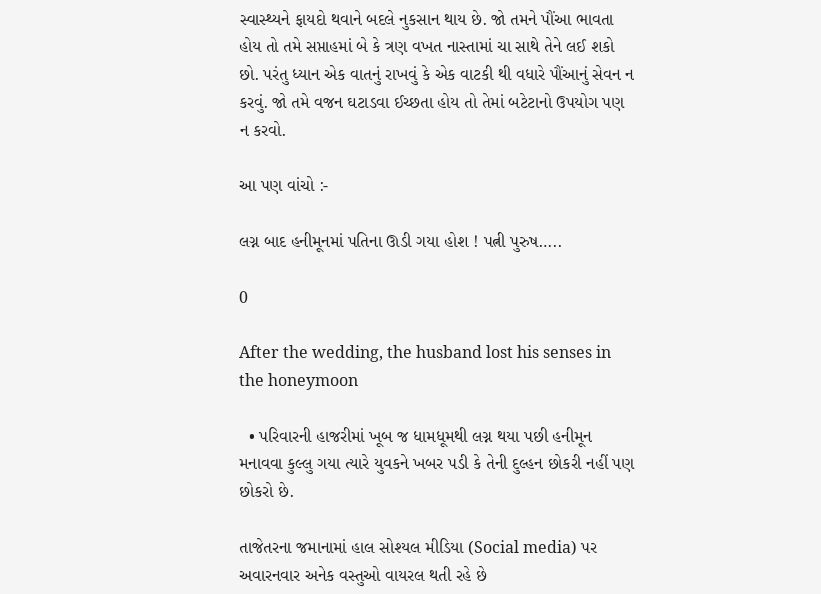સ્વાસ્થ્યને ફાયદો થવાને બદલે નુકસાન થાય છે. જો તમને પૌંઆ ભાવતા હોય તો તમે સપ્તાહમાં બે કે ત્રણ વખત નાસ્તામાં ચા સાથે તેને લઈ શકો છો. પરંતુ ધ્યાન એક વાતનું રાખવું કે એક વાટકી થી વધારે પૌંઆનું સેવન ન કરવું. જો તમે વજન ઘટાડવા ઈચ્છતા હોય તો તેમાં બટેટાનો ઉપયોગ પણ ન કરવો.

આ પણ વાંચો :-

લગ્ન બાદ હનીમૂનમાં પતિના ઊડી ગયા હોશ ! પત્ની પુરુષ…..

0

After the wedding, the husband lost his senses in the honeymoon

  • પરિવારની હાજરીમાં ખૂબ જ ધામધૂમથી લગ્ન થયા પછી હનીમૂન મનાવવા કુલ્લુ ગયા ત્યારે યુવકને ખબર પડી કે તેની દુલ્હન છોકરી નહીં પણ છોકરો છે.

તાજેતરના જમાનામાં હાલ સોશ્યલ મીડિયા (Social media) પર અવારનવાર અનેક વસ્તુઓ વાયરલ થતી રહે છે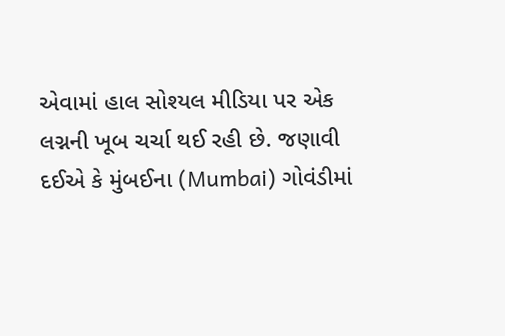એવામાં હાલ સોશ્યલ મીડિયા પર એક લગ્નની ખૂબ ચર્ચા થઈ રહી છે. જણાવી દઈએ કે મુંબઈના (Mumbai) ગોવંડીમાં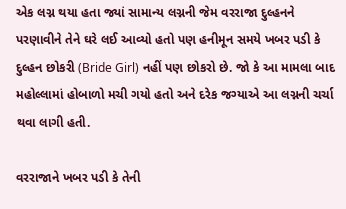એક લગ્ન થયા હતા જ્યાં સામાન્ય લગ્નની જેમ વરરાજા દુલ્હનને પરણાવીને તેને ઘરે લઈ આવ્યો હતો પણ હનીમૂન સમયે ખબર પડી કે દુલ્હન છોકરી (Bride Girl) નહીં પણ છોકરો છે. જો કે આ મામલા બાદ મહોલ્લામાં હોબાળો મચી ગયો હતો અને દરેક જગ્યાએ આ લગ્નની ચર્ચા થવા લાગી હતી.

વરરાજાને ખબર પડી કે તેની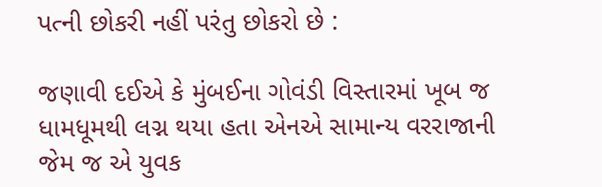પત્ની છોકરી નહીં પરંતુ છોકરો છે :

જણાવી દઈએ કે મુંબઈના ગોવંડી વિસ્તારમાં ખૂબ જ ધામધૂમથી લગ્ન થયા હતા એનએ સામાન્ય વરરાજાની જેમ જ એ યુવક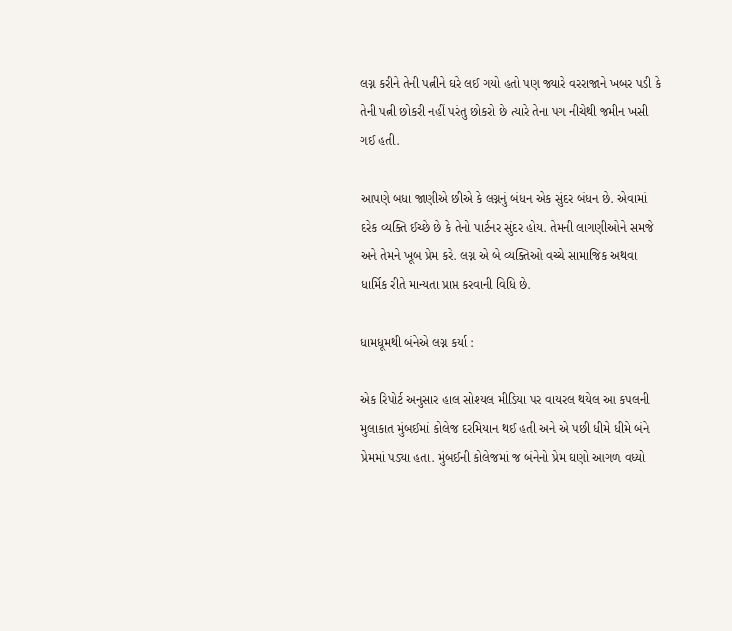લગ્ન કરીને તેની પત્નીને ઘરે લઈ ગયો હતો પણ જ્યારે વરરાજાને ખબર પડી કે તેની પત્ની છોકરી નહીં પરંતુ છોકરો છે ત્યારે તેના પગ નીચેથી જમીન ખસી ગઈ હતી.

આપણે બધા જાણીએ છીએ કે લગ્નનું બંધન એક સુંદર બંધન છે. એવામાં દરેક વ્યક્તિ ઈચ્છે છે કે તેનો પાર્ટનર સુંદર હોય. તેમની લાગણીઓને સમજે અને તેમને ખૂબ પ્રેમ કરે. લગ્ન એ બે વ્યક્તિઓ વચ્ચે સામાજિક અથવા ધાર્મિક રીતે માન્યતા પ્રાપ્ત કરવાની વિધિ છે.

ધામધૂમથી બંનેએ લગ્ન કર્યા :

એક રિપોર્ટ અનુસાર હાલ સોશ્યલ મીડિયા પર વાયરલ થયેલ આ કપલની મુલાકાત મુંબઈમાં કોલેજ દરમિયાન થઈ હતી અને એ પછી ધીમે ધીમે બંને પ્રેમમાં પડ્યા હતા. મુંબઈની કોલેજમાં જ બંનેનો પ્રેમ ઘણો આગળ વધ્યો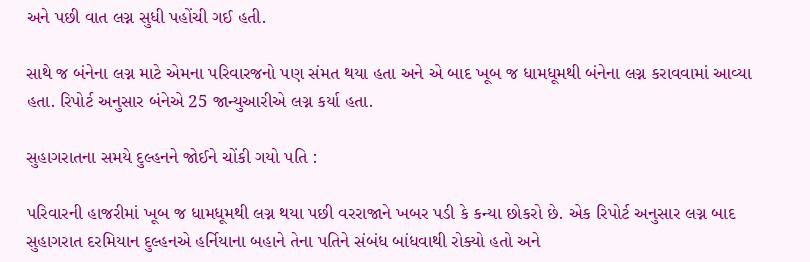અને પછી વાત લગ્ન સુધી પહોંચી ગઈ હતી.

સાથે જ બંનેના લગ્ન માટે એમના પરિવારજનો પણ સંમત થયા હતા અને એ બાદ ખૂબ જ ધામધૂમથી બંનેના લગ્ન કરાવવામાં આવ્યા હતા. રિપોર્ટ અનુસાર બંનેએ 25 જાન્યુઆરીએ લગ્ન કર્યા હતા.

સુહાગરાતના સમયે દુલ્હનને જોઈને ચોંકી ગયો પતિ :

પરિવારની હાજરીમાં ખૂબ જ ધામધૂમથી લગ્ન થયા પછી વરરાજાને ખબર પડી કે કન્યા છોકરો છે. એક રિપોર્ટ અનુસાર લગ્ન બાદ સુહાગરાત દરમિયાન દુલ્હનએ હર્નિયાના બહાને તેના પતિને સંબંધ બાંધવાથી રોક્યો હતો અને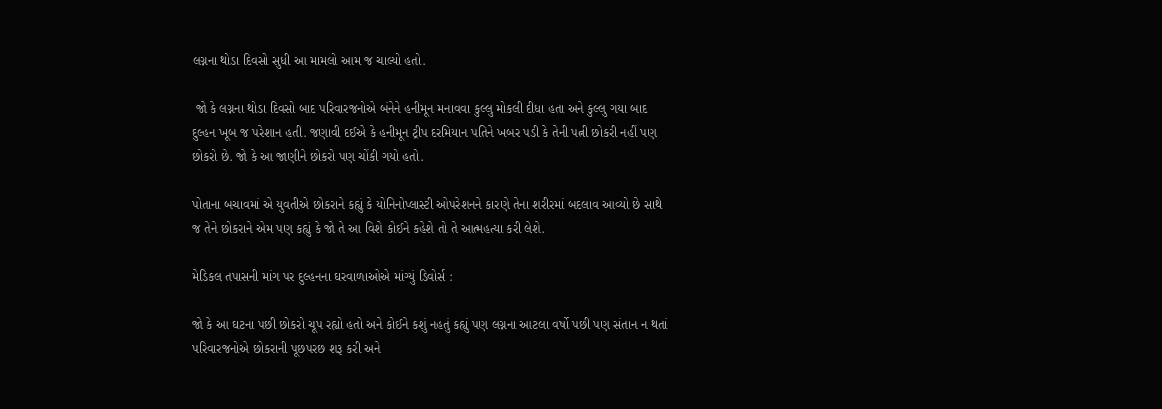લગ્નના થોડા દિવસો સુધી આ મામલો આમ જ ચાલ્યો હતો.

 જો કે લગ્નના થોડા દિવસો બાદ પરિવારજનોએ બંનેને હનીમૂન મનાવવા કુલ્લુ મોકલી દીધા હતા અને કુલ્લુ ગયા બાદ દુલ્હન ખૂબ જ પરેશાન હતી. જણાવી દઈએ કે હનીમૂન ટ્રીપ દરમિયાન પતિને ખબર પડી કે તેની પત્ની છોકરી નહીં પણ છોકરો છે. જો કે આ જાણીને છોકરો પણ ચોંકી ગયો હતો.

પોતાના બચાવમાં એ યુવતીએ છોકરાને કહ્યું કે યોનિનોપ્લાસ્ટી ઓપરેશનને કારણે તેના શરીરમાં બદલાવ આવ્યો છે સાથે જ તેને છોકરાને એમ પણ કહ્યું કે જો તે આ વિશે કોઈને કહેશે તો તે આત્મહત્યા કરી લેશે.

મેડિકલ તપાસની માંગ પર દુલ્હનના ઘરવાળાઓએ માંગ્યું ડિવોર્સ :

જો કે આ ઘટના પછી છોકરો ચૂપ રહ્યો હતો અને કોઈને કશું નહતું કહ્યું પણ લગ્નના આટલા વર્ષો પછી પણ સંતાન ન થતાં પરિવારજનોએ છોકરાની પૂછપરછ શરૂ કરી અને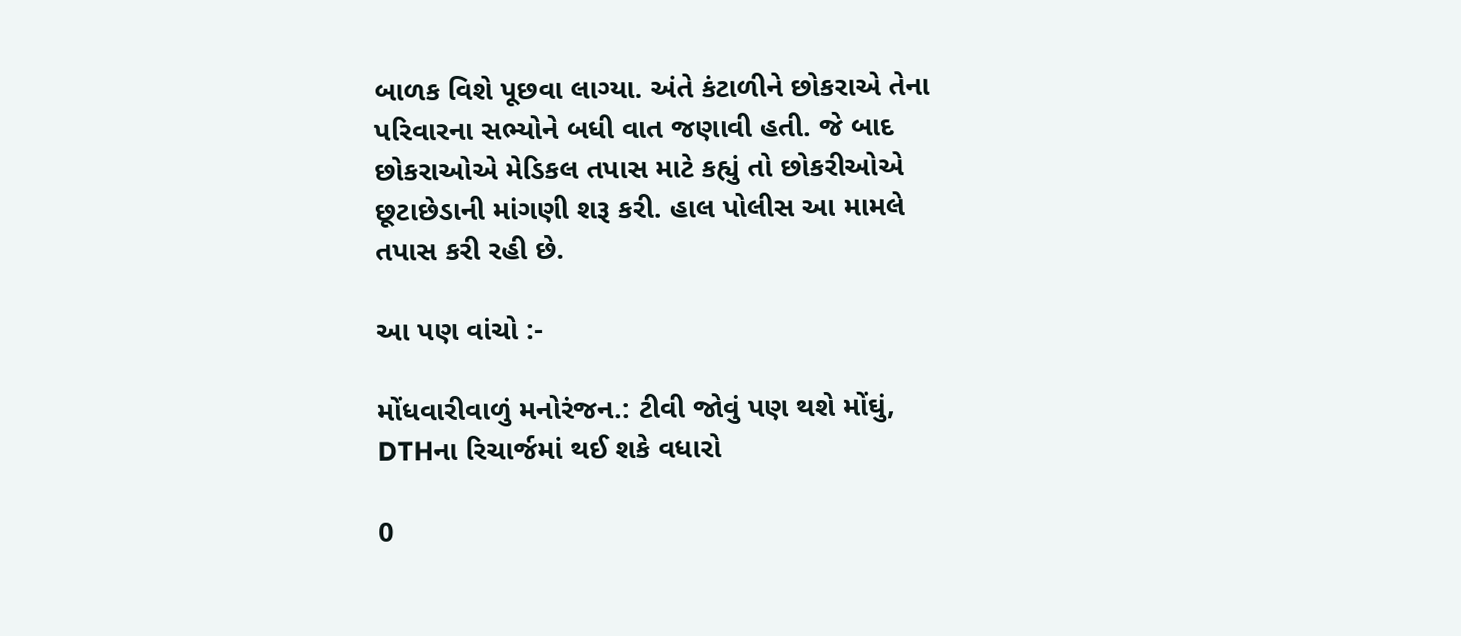બાળક વિશે પૂછવા લાગ્યા. અંતે કંટાળીને છોકરાએ તેના પરિવારના સભ્યોને બધી વાત જણાવી હતી. જે બાદ છોકરાઓએ મેડિકલ તપાસ માટે કહ્યું તો છોકરીઓએ છૂટાછેડાની માંગણી શરૂ કરી. હાલ પોલીસ આ મામલે તપાસ કરી રહી છે.

આ પણ વાંચો :-

મોંધવારીવાળું મનોરંજન.: ટીવી જોવું પણ થશે મોંઘું, DTHના રિચાર્જમાં થઈ શકે વધારો

0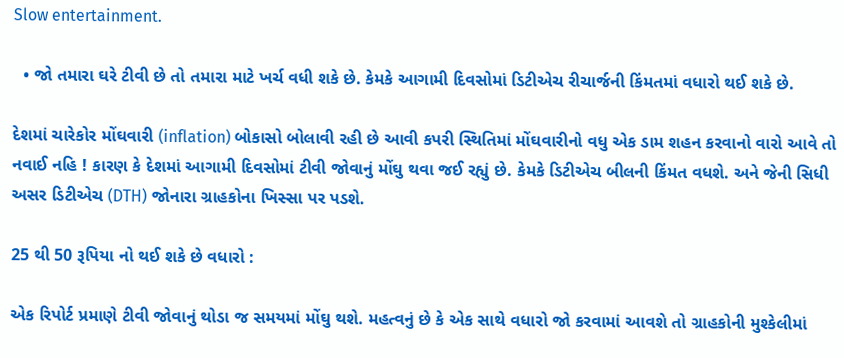Slow entertainment.

  • જો તમારા ઘરે ટીવી છે તો તમારા માટે ખર્ચ વધી શકે છે. કેમકે આગામી દિવસોમાં ડિટીએચ રીચાર્જની કિંમતમાં વધારો થઈ શકે છે.

દેશમાં ચારેકોર મોંઘવારી (inflation) બોકાસો બોલાવી રહી છે આવી કપરી સ્થિતિમાં મોંઘવારીનો વધુ એક ડામ શહન કરવાનો વારો આવે તો નવાઈ નહિ ! કારણ કે દેશમાં આગામી દિવસોમાં ટીવી જોવાનું મોંઘુ થવા જઈ રહ્યું છે. કેમકે ડિટીએચ બીલની કિંમત વધશે. અને જેની સિધી અસર ડિટીએચ (DTH) જોનારા ગ્રાહકોના ખિસ્સા પર પડશે.

25 થી 50 રૂપિયા નો થઈ શકે છે વધારો :

એક રિપોર્ટ પ્રમાણે ટીવી જોવાનું થોડા જ સમયમાં મોંઘુ થશે. મહત્વનું છે કે એક સાથે વધારો જો કરવામાં આવશે તો ગ્રાહકોની મુશ્કેલીમાં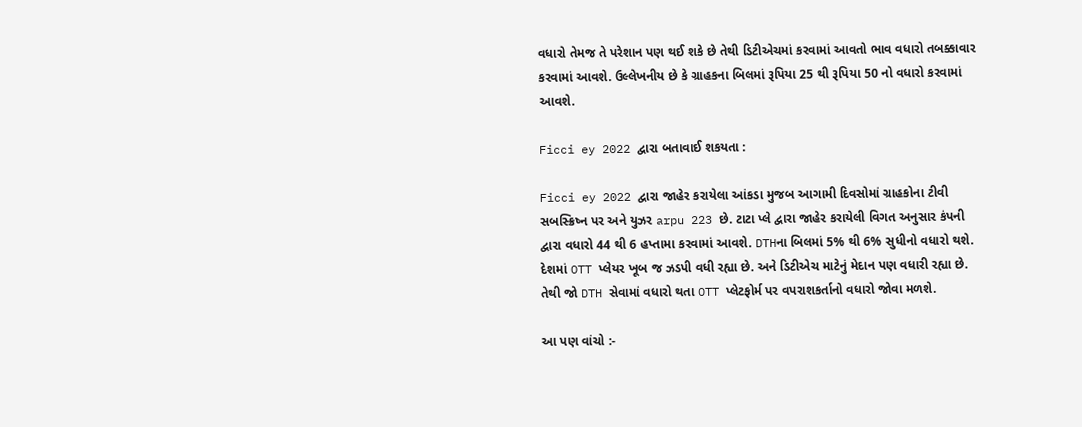વધારો તેમજ તે પરેશાન પણ થઈ શકે છે તેથી ડિટીએચમાં કરવામાં આવતો ભાવ વધારો તબક્કાવાર કરવામાં આવશે. ઉલ્લેખનીય છે કે ગ્રાહકના બિલમાં રૂપિયા 25 થી રૂપિયા 50 નો વધારો કરવામાં આવશે.

Ficci ey 2022 દ્વારા બતાવાઈ શકયતા :

Ficci ey 2022 દ્વારા જાહેર કરાયેલા આંકડા મુજબ આગામી દિવસોમાં ગ્રાહકોના ટીવી સબસ્ક્રિષ્ન પર અને યુઝર arpu 223 છે. ટાટા પ્લે દ્વારા જાહેર કરાયેલી વિગત અનુસાર કંપની દ્વારા વધારો 44 થી 6 હપ્તામા કરવામાં આવશે. DTHના બિલમાં 5% થી 6% સુધીનો વધારો થશે. દેશમાં OTT પ્લેયર ખૂબ જ ઝડપી વધી રહ્યા છે. અને ડિટીએચ માટેનું મેદાન પણ વધારી રહ્યા છે. તેથી જો DTH સેવામાં વધારો થતા OTT પ્લેટફોર્મ પર વપરાશકર્તાનો વધારો જોવા મળશે.

આ પણ વાંચો :-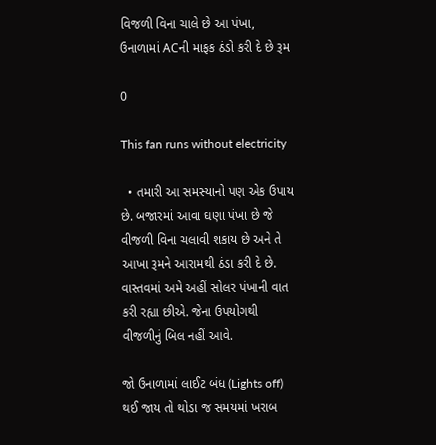વિજળી વિના ચાલે છે આ પંખા, ઉનાળામાં ACની માફક ઠંડો કરી દે છે રૂમ

0

This fan runs without electricity

  • તમારી આ સમસ્યાનો પણ એક ઉપાય છે. બજારમાં આવા ઘણા પંખા છે જે વીજળી વિના ચલાવી શકાય છે અને તે આખા રૂમને આરામથી ઠંડા કરી દે છે. વાસ્તવમાં અમે અહીં સોલર પંખાની વાત કરી રહ્યા છીએ. જેના ઉપયોગથી વીજળીનું બિલ નહીં આવે.

જો ઉનાળામાં લાઈટ બંધ (Lights off) થઈ જાય તો થોડા જ સમયમાં ખરાબ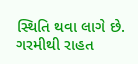સ્થિતિ થવા લાગે છે. ગરમીથી રાહત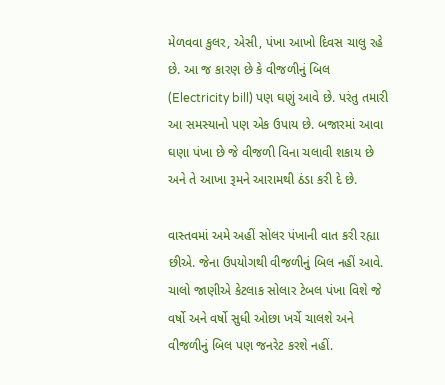મેળવવા કુલર, એસી, પંખા આખો દિવસ ચાલુ રહે છે. આ જ કારણ છે કે વીજળીનું બિલ (Electricity bill) પણ ઘણું આવે છે. પરંતુ તમારી આ સમસ્યાનો પણ એક ઉપાય છે. બજારમાં આવા ઘણા પંખા છે જે વીજળી વિના ચલાવી શકાય છે અને તે આખા રૂમને આરામથી ઠંડા કરી દે છે.

વાસ્તવમાં અમે અહીં સોલર પંખાની વાત કરી રહ્યા છીએ. જેના ઉપયોગથી વીજળીનું બિલ નહીં આવે. ચાલો જાણીએ કેટલાક સોલાર ટેબલ પંખા વિશે જે વર્ષો અને વર્ષો સુધી ઓછા ખર્ચે ચાલશે અને વીજળીનું બિલ પણ જનરેટ કરશે નહીં.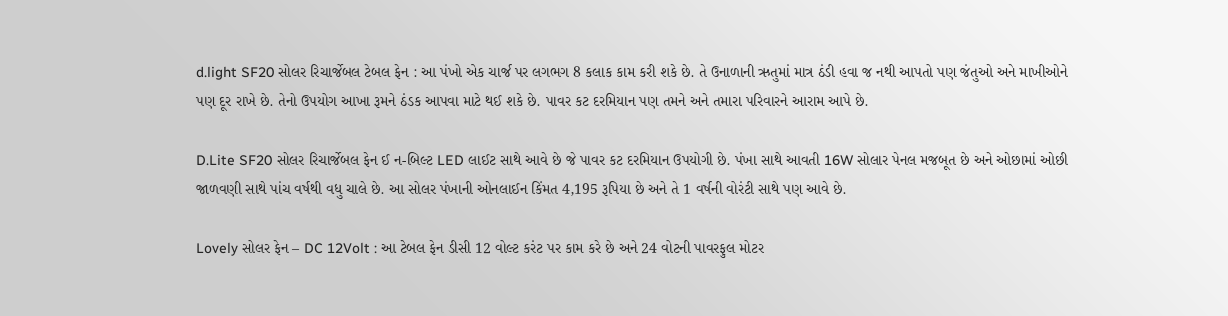d.light SF20 સોલર રિચાર્જેબલ ટેબલ ફેન : આ પંખો એક ચાર્જ પર લગભગ 8 કલાક કામ કરી શકે છે. તે ઉનાળાની ઋતુમાં માત્ર ઠંડી હવા જ નથી આપતો પણ જંતુઓ અને માખીઓને પણ દૂર રાખે છે. તેનો ઉપયોગ આખા રૂમને ઠંડક આપવા માટે થઈ શકે છે. પાવર કટ દરમિયાન પણ તમને અને તમારા પરિવારને આરામ આપે છે.

D.Lite SF20 સોલર રિચાર્જેબલ ફેન ઈ ન-બિલ્ટ LED લાઈટ સાથે આવે છે જે પાવર કટ દરમિયાન ઉપયોગી છે. પંખા સાથે આવતી 16W સોલાર પેનલ મજબૂત છે અને ઓછામાં ઓછી જાળવણી સાથે પાંચ વર્ષથી વધુ ચાલે છે. આ સોલર પંખાની ઓનલાઈન કિંમત 4,195 રૂપિયા છે અને તે 1 વર્ષની વોરંટી સાથે પણ આવે છે.

Lovely સોલર ફેન – DC 12Volt : આ ટેબલ ફેન ડીસી 12 વોલ્ટ કરંટ પર કામ કરે છે અને 24 વોટની પાવરફુલ મોટર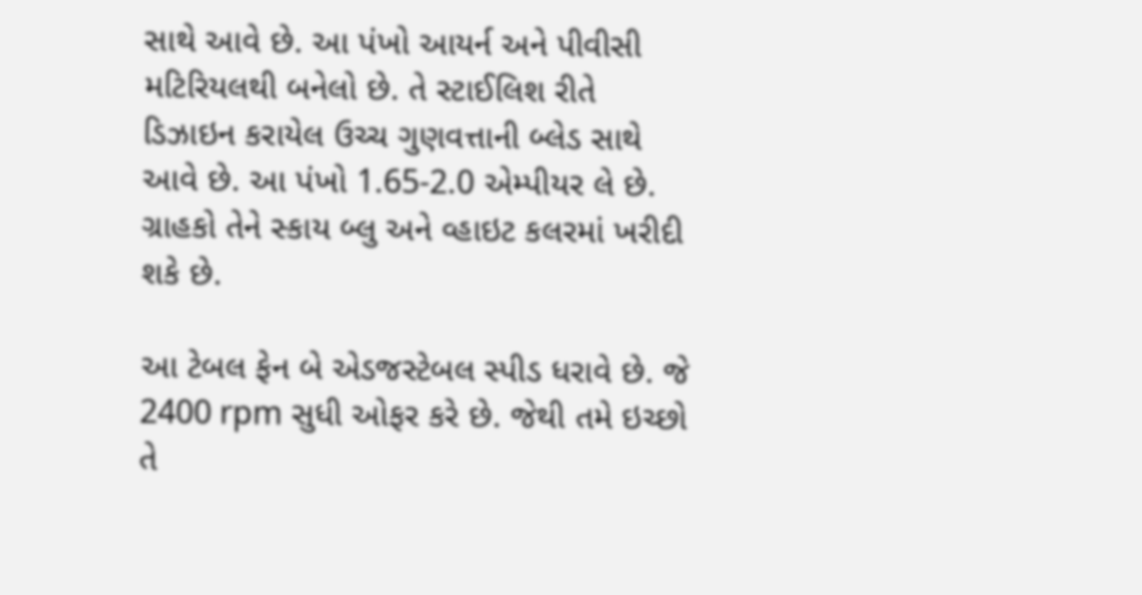સાથે આવે છે. આ પંખો આયર્ન અને પીવીસી મટિરિયલથી બનેલો છે. તે સ્ટાઈલિશ રીતે ડિઝાઇન કરાયેલ ઉચ્ચ ગુણવત્તાની બ્લેડ સાથે આવે છે. આ પંખો 1.65-2.0 એમ્પીયર લે છે. ગ્રાહકો તેને સ્કાય બ્લુ અને વ્હાઇટ કલરમાં ખરીદી શકે છે.

આ ટેબલ ફેન બે એડજસ્ટેબલ સ્પીડ ધરાવે છે. જે 2400 rpm સુધી ઓફર કરે છે. જેથી તમે ઇચ્છો તે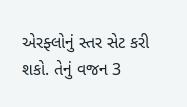એરફ્લોનું સ્તર સેટ કરી શકો. તેનું વજન 3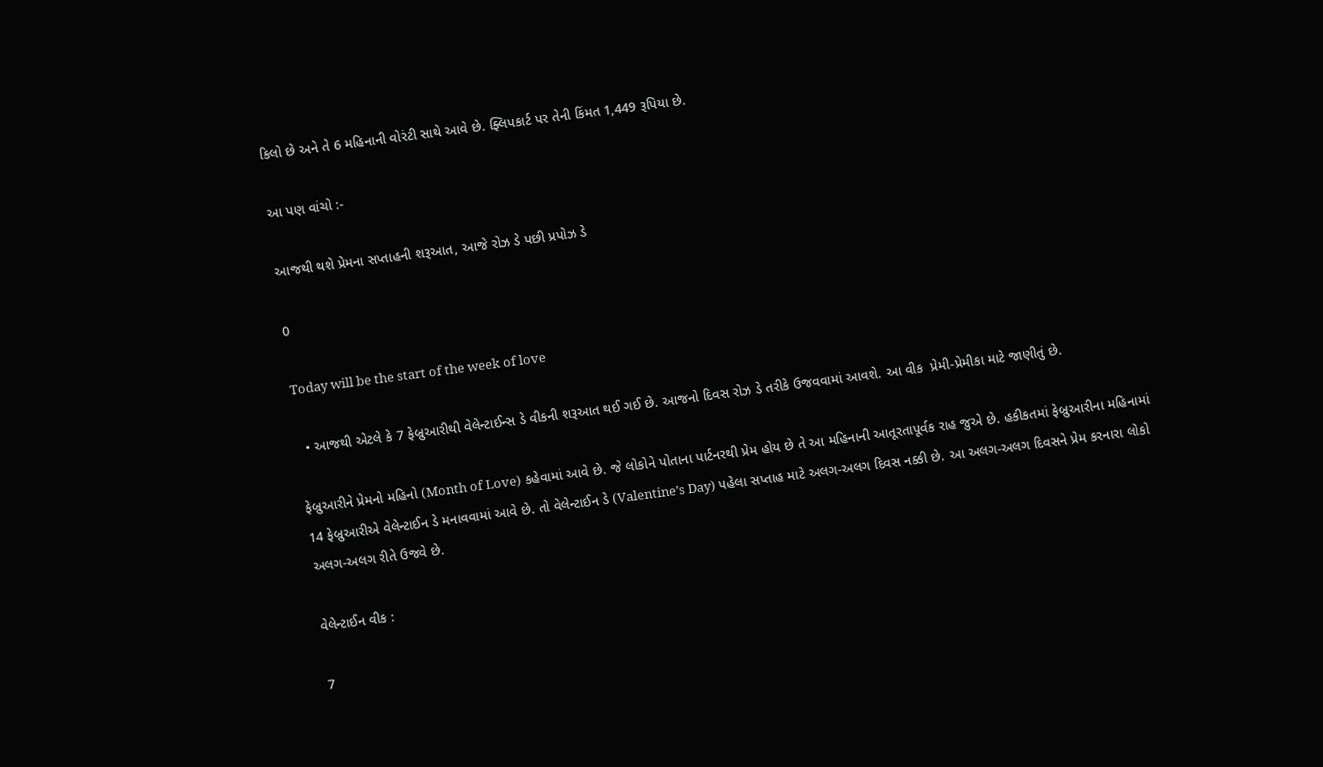કિલો છે અને તે 6 મહિનાની વોરંટી સાથે આવે છે. ફ્લિપકાર્ટ પર તેની કિંમત 1,449 રૂપિયા છે.

આ પણ વાંચો :-

આજથી થશે પ્રેમના સપ્તાહની શરૂઆત, આજે રોઝ ડે પછી પ્રપોઝ ડે

0

Today will be the start of the week of love

  • આજથી એટલે કે 7 ફેબ્રુઆરીથી વેલેન્ટાઈન્સ ડે વીકની શરૂઆત થઈ ગઈ છે. આજનો દિવસ રોઝ ડે તરીકે ઉજવવામાં આવશે. આ વીક  પ્રેમી-પ્રેમીકા માટે જાણીતું છે.

ફેબ્રુઆરીને પ્રેમનો મહિનો (Month of Love) કહેવામાં આવે છે. જે લોકોને પોતાના પાર્ટનરથી પ્રેમ હોય છે તે આ મહિનાની આતૂરતાપૂર્વક રાહ જુએ છે. હકીકતમાં ફેબ્રુઆરીના મહિનામાં 14 ફેબ્રુઆરીએ વેલેન્ટાઈન ડે મનાવવામાં આવે છે. તો વેલેન્ટાઈન ડે (Valentine’s Day) પહેલા સપ્તાહ માટે અલગ-અલગ દિવસ નક્કી છે. આ અલગ-અલગ દિવસને પ્રેમ કરનારા લોકો અલગ-અલગ રીતે ઉજવે છે.

વેલેન્ટાઈન વીક :

7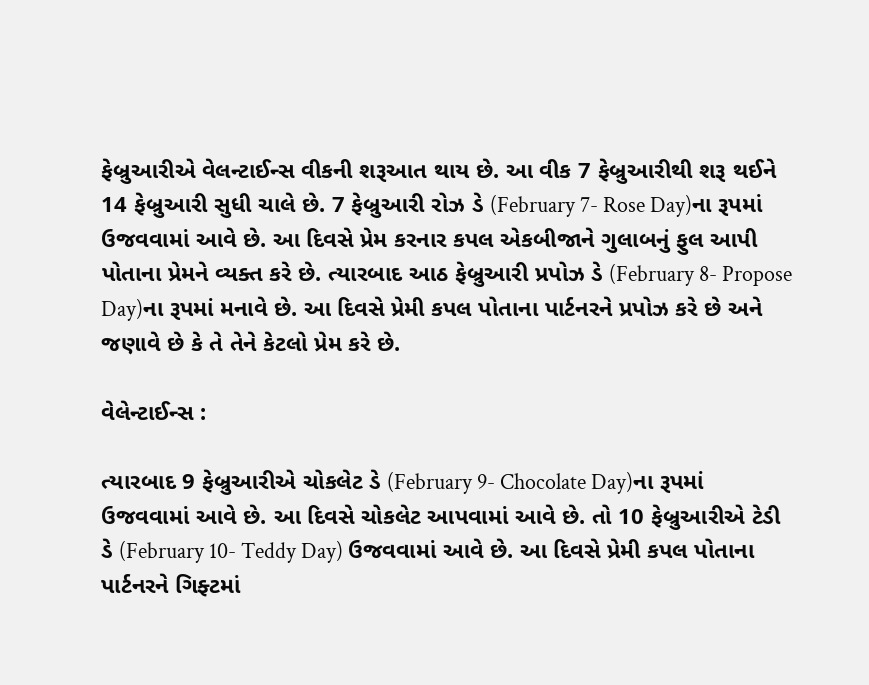ફેબ્રુઆરીએ વેલન્ટાઈન્સ વીકની શરૂઆત થાય છે. આ વીક 7 ફેબ્રુઆરીથી શરૂ થઈને 14 ફેબ્રુઆરી સુધી ચાલે છે. 7 ફેબ્રુઆરી રોઝ ડે (February 7- Rose Day)ના રૂપમાં ઉજવવામાં આવે છે. આ દિવસે પ્રેમ કરનાર કપલ એકબીજાને ગુલાબનું ફુલ આપી પોતાના પ્રેમને વ્યક્ત કરે છે. ત્યારબાદ આઠ ફેબ્રુઆરી પ્રપોઝ ડે (February 8- Propose Day)ના રૂપમાં મનાવે છે. આ દિવસે પ્રેમી કપલ પોતાના પાર્ટનરને પ્રપોઝ કરે છે અને જણાવે છે કે તે તેને કેટલો પ્રેમ કરે છે.

વેલેન્ટાઈન્સ :

ત્યારબાદ 9 ફેબ્રુઆરીએ ચોકલેટ ડે (February 9- Chocolate Day)ના રૂપમાં ઉજવવામાં આવે છે. આ દિવસે ચોકલેટ આપવામાં આવે છે. તો 10 ફેબ્રુઆરીએ ટેડી ડે (February 10- Teddy Day) ઉજવવામાં આવે છે. આ દિવસે પ્રેમી કપલ પોતાના પાર્ટનરને ગિફ્ટમાં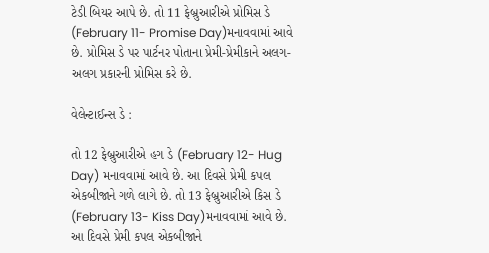ટેડી બિયર આપે છે. તો 11 ફેબ્રુઆરીએ પ્રોમિસ ડે (February 11- Promise Day)મનાવવામાં આવે છે. પ્રોમિસ ડે પર પાર્ટનર પોતાના પ્રેમી-પ્રેમીકાને અલગ-અલગ પ્રકારની પ્રોમિસ કરે છે.

વેલેન્ટાઈન્સ ડે :

તો 12 ફેબ્રુઆરીએ હગ ડે (February 12- Hug Day) મનાવવામાં આવે છે. આ દિવસે પ્રેમી કપલ એકબીજાને ગળે લાગે છે. તો 13 ફેબ્રુઆરીએ કિસ ડે (February 13- Kiss Day)મનાવવામાં આવે છે. આ દિવસે પ્રેમી કપલ એકબીજાને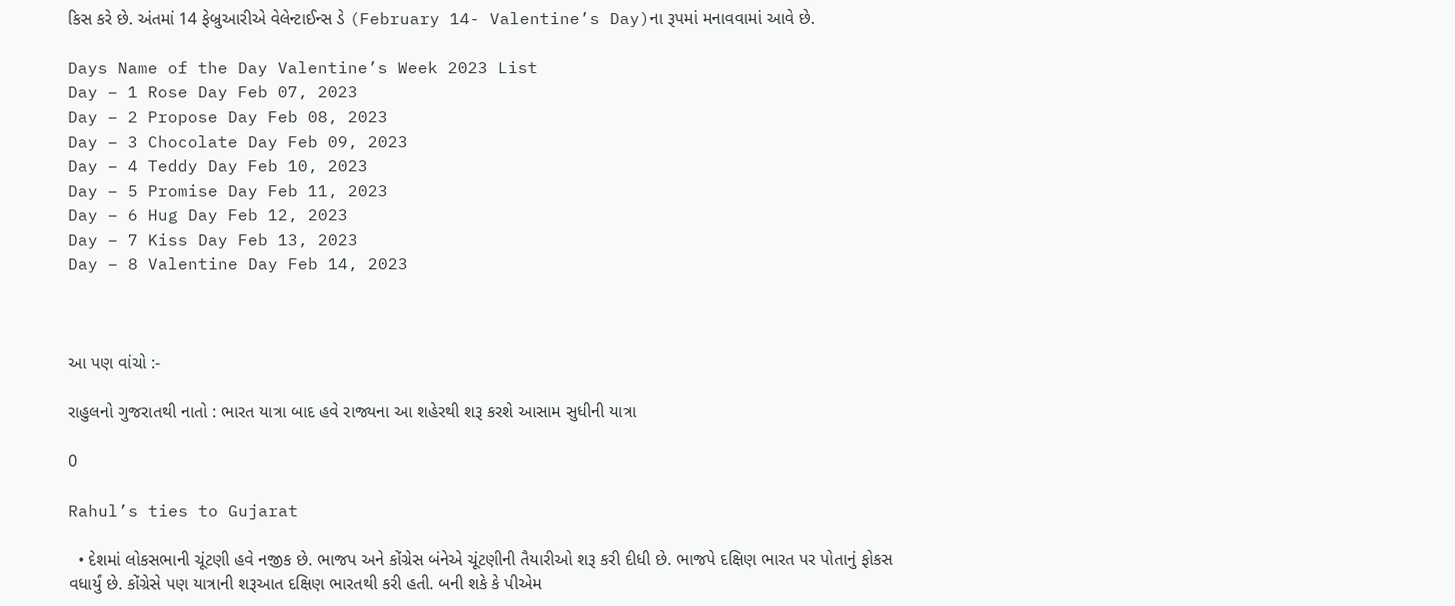કિસ કરે છે. અંતમાં 14 ફેબ્રુઆરીએ વેલેન્ટાઈન્સ ડે (February 14- Valentine’s Day)ના રૂપમાં મનાવવામાં આવે છે.

Days Name of the Day Valentine’s Week 2023 List
Day – 1 Rose Day Feb 07, 2023
Day – 2 Propose Day Feb 08, 2023
Day – 3 Chocolate Day Feb 09, 2023
Day – 4 Teddy Day Feb 10, 2023
Day – 5 Promise Day Feb 11, 2023
Day – 6 Hug Day Feb 12, 2023
Day – 7 Kiss Day Feb 13, 2023
Day – 8 Valentine Day Feb 14, 2023



આ પણ વાંચો :-

રાહુલનો ગુજરાતથી નાતો : ભારત યાત્રા બાદ હવે રાજ્યના આ શહેરથી શરૂ કરશે આસામ સુધીની યાત્રા

0

Rahul’s ties to Gujarat

  • દેશમાં લોકસભાની ચૂંટણી હવે નજીક છે. ભાજપ અને કોંગ્રેસ બંનેએ ચૂંટણીની તૈયારીઓ શરૂ કરી દીધી છે. ભાજપે દક્ષિણ ભારત પર પોતાનું ફોકસ વધાર્યું છે. કોંગ્રેસે પણ યાત્રાની શરૂઆત દક્ષિણ ભારતથી કરી હતી. બની શકે કે પીએમ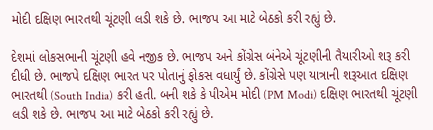મોદી દક્ષિણ ભારતથી ચૂંટણી લડી શકે છે. ભાજપ આ માટે બેઠકો કરી રહ્યું છે.

દેશમાં લોકસભાની ચૂંટણી હવે નજીક છે. ભાજપ અને કોંગ્રેસ બંનેએ ચૂંટણીની તૈયારીઓ શરૂ કરી દીધી છે. ભાજપે દક્ષિણ ભારત પર પોતાનું ફોકસ વધાર્યું છે. કોંગ્રેસે પણ યાત્રાની શરૂઆત દક્ષિણ ભારતથી (South India) કરી હતી. બની શકે કે પીએમ મોદી (PM Modi) દક્ષિણ ભારતથી ચૂંટણી લડી શકે છે. ભાજપ આ માટે બેઠકો કરી રહ્યું છે.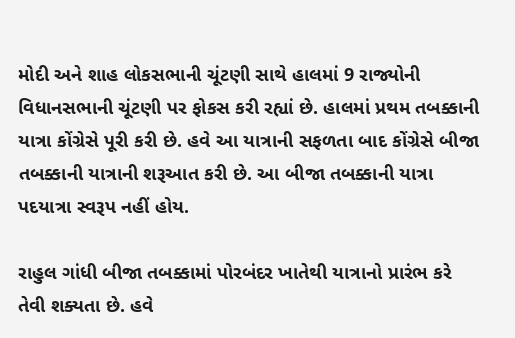મોદી અને શાહ લોકસભાની ચૂંટણી સાથે હાલમાં 9 રાજ્યોની વિધાનસભાની ચૂંટણી પર ફોકસ કરી રહ્યાં છે. હાલમાં પ્રથમ તબક્કાની યાત્રા કોંગ્રેસે પૂરી કરી છે. હવે આ યાત્રાની સફળતા બાદ કોંગ્રેસે બીજા તબક્કાની યાત્રાની શરૂઆત કરી છે. આ બીજા તબક્કાની યાત્રા પદયાત્રા સ્વરૂપ નહીં હોય.

રાહુલ ગાંધી બીજા તબક્કામાં પોરબંદર ખાતેથી યાત્રાનો પ્રારંભ કરે તેવી શક્યતા છે. હવે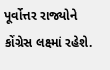પૂર્વોત્તર રાજ્યોને કોંગ્રેસ લક્ષ્માં રહેશે.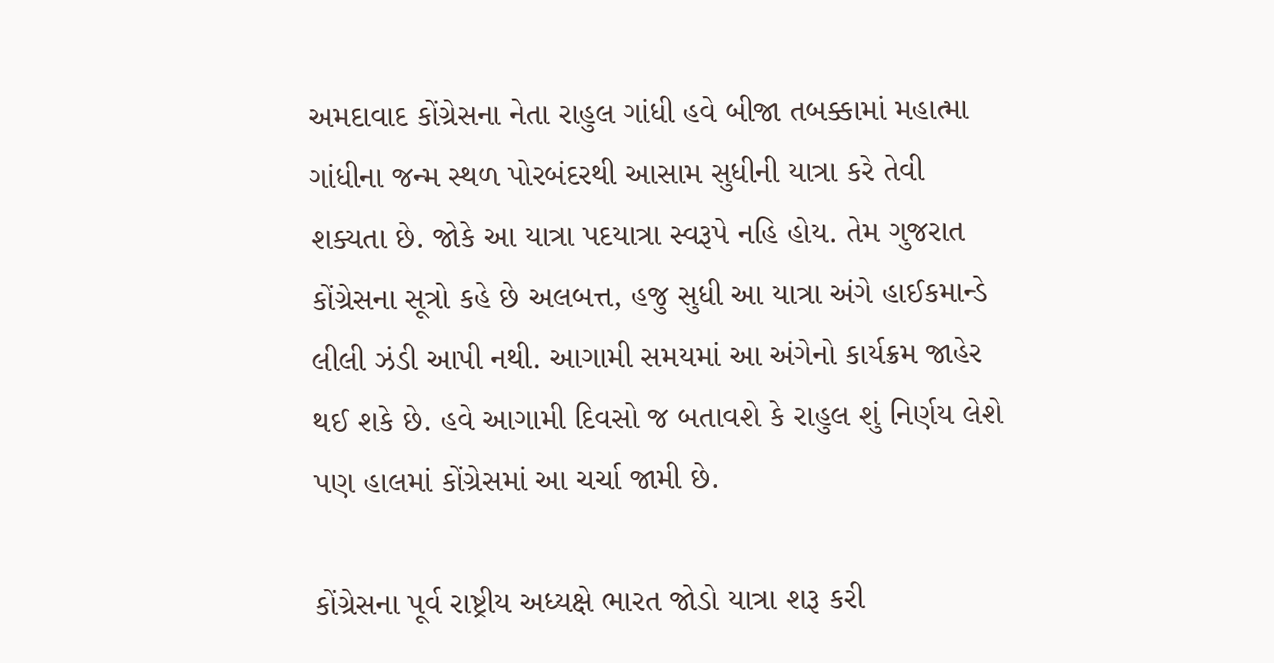અમદાવાદ કોંગ્રેસના નેતા રાહુલ ગાંધી હવે બીજા તબક્કામાં મહાત્મા ગાંધીના જન્મ સ્થળ પોરબંદરથી આસામ સુધીની યાત્રા કરે તેવી શક્યતા છે. જોકે આ યાત્રા પદયાત્રા સ્વરૂપે નહિ હોય. તેમ ગુજરાત કોંગ્રેસના સૂત્રો કહે છે અલબત્ત, હજુ સુધી આ યાત્રા અંગે હાઈકમાન્ડે લીલી ઝંડી આપી નથી. આગામી સમયમાં આ અંગેનો કાર્યક્રમ જાહેર થઈ શકે છે. હવે આગામી દિવસો જ બતાવશે કે રાહુલ શું નિર્ણય લેશે પણ હાલમાં કોંગ્રેસમાં આ ચર્ચા જામી છે.

કોંગ્રેસના પૂર્વ રાષ્ટ્રીય અધ્યક્ષે ભારત જોડો યાત્રા શરૂ કરી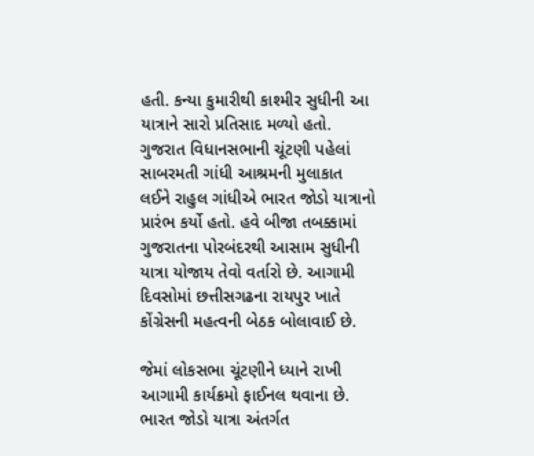હતી. કન્યા કુમારીથી કાશ્મીર સુધીની આ યાત્રાને સારો પ્રતિસાદ મળ્યો હતો. ગુજરાત વિધાનસભાની ચૂંટણી પહેલાં સાબરમતી ગાંધી આશ્રમની મુલાકાત લઈને રાહુલ ગાંધીએ ભારત જોડો યાત્રાનો પ્રારંભ કર્યો હતો. હવે બીજા તબક્કામાં ગુજરાતના પોરબંદરથી આસામ સુધીની યાત્રા યોજાય તેવો વર્તારો છે. આગામી દિવસોમાં છત્તીસગઢના રાયપુર ખાતે કોંગ્રેસની મહત્વની બેઠક બોલાવાઈ છે.

જેમાં લોકસભા ચૂંટણીને ધ્યાને રાખી આગામી કાર્યક્રમો ફાઈનલ થવાના છે. ભારત જોડો યાત્રા અંતર્ગત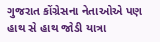ગુજરાત કોંગ્રેસના નેતાઓએ પણ હાથ સે હાથ જોડી યાત્રા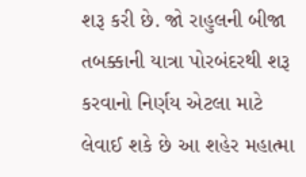શરૂ કરી છે. જો રાહુલની બીજા તબક્કાની યાત્રા પોરબંદરથી શરૂ કરવાનો નિર્ણય એટલા માટે લેવાઈ શકે છે આ શહેર મહાત્મા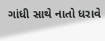ગાંધી સાથે નાતો ધરાવે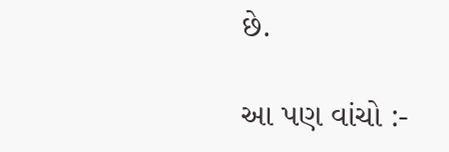છે.

આ પણ વાંચો :-